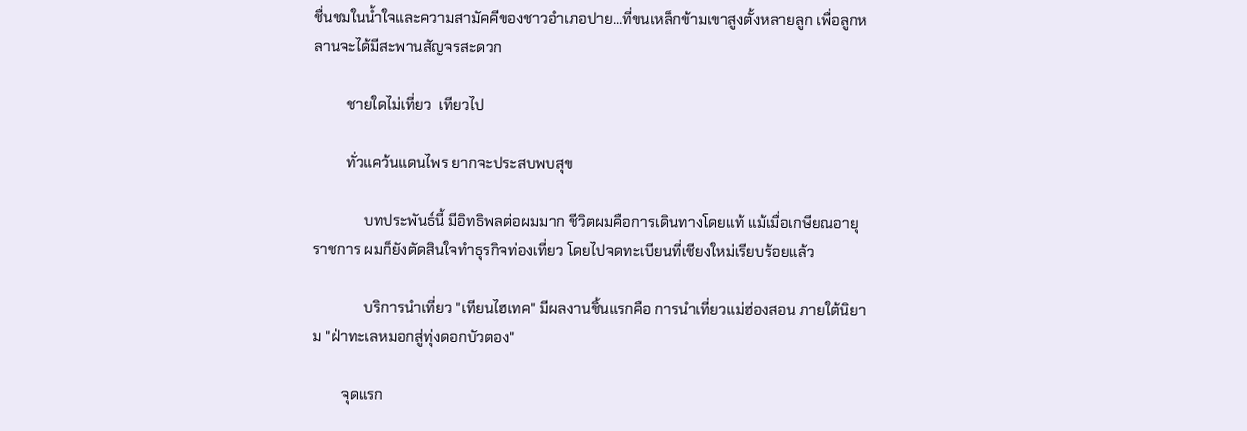ชื่นชมในน้ำใจและความสามัคคีของชาวอำเภอปาย...ที่ขนเหล็กข้ามเขาสูงตั้งหลายลูก เพื่อลูกหลานจะได้มีสะพานสัญจรสะดวก

         ชายใดไม่เที่ยว  เทียวไป

         ทั่วแคว้นแดนไพร ยากจะประสบพบสุข

              บทประพันธ์นี้ มีอิทธิพลต่อผมมาก ชีวิตผมคือการเดินทางโดยแท้ แม้เมื่อเกษียณอายุราชการ ผมก็ยังตัดสินใจทำธุรกิจท่องเที่ยว โดยไปจดทะเบียนที่เชียงใหม่เรียบร้อยแล้ว

              บริการนำเที่ยว "เทียนไฮเทค" มีผลงานชิ้นแรกคือ การนำเที่ยวแม่ฮ่องสอน ภายใต้นิยาม "ฝ่าทะเลหมอกสู่ทุ่งดอกบัวตอง"

        จุดแรก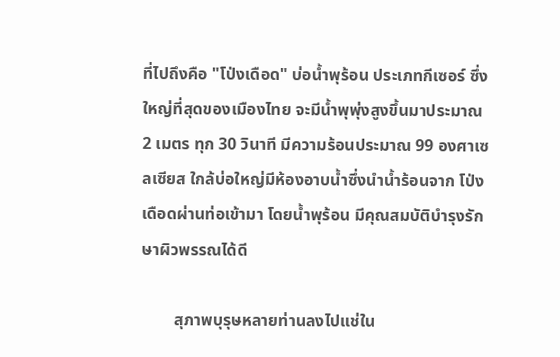ที่ไปถึงคือ "โป่งเดือด" บ่อน้ำพุร้อน ประเภทกีเซอร์ ซึ่งใหญ่ที่สุดของเมืองไทย จะมีน้ำพุพุ่งสูงขึ้นมาประมาณ 2 เมตร ทุก 30 วินาที มีความร้อนประมาณ 99 องศาเซลเซียส ใกล้บ่อใหญ่มีห้องอาบน้ำซึ่งนำน้ำร้อนจาก โป่งเดือดผ่านท่อเข้ามา โดยน้ำพุร้อน มีคุณสมบัติบำรุงรักษาผิวพรรณได้ดี

        สุภาพบุรุษหลายท่านลงไปแช่ใน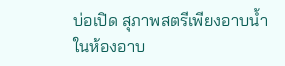บ่อเปิด สุภาพสตรีเพียงอาบน้ำในห้องอาบ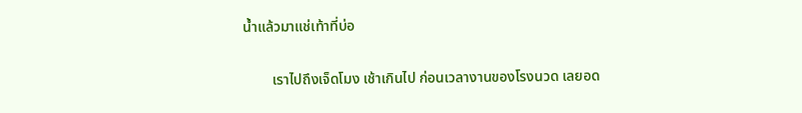น้ำแล้วมาแช่เท้าที่บ่อ

        เราไปถึงเจ็ดโมง เช้าเกินไป ก่อนเวลางานของโรงนวด เลยอด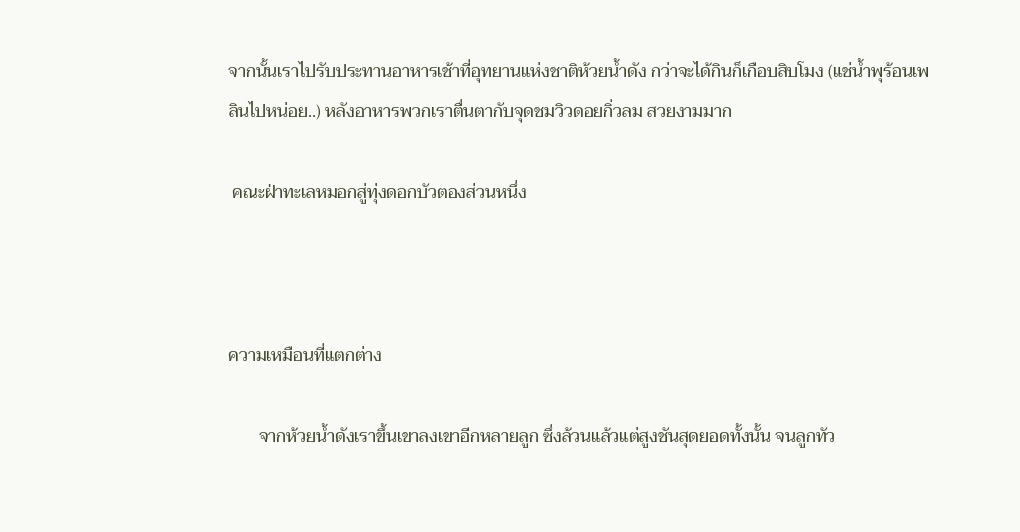จากนั้นเราไปรับประทานอาหารเช้าที่อุทยานแห่งชาติห้วยน้ำดัง กว่าจะได้กินก็เกือบสิบโมง (แช่น้ำพุร้อนเพลินไปหน่อย..) หลังอาหารพวกเราตื่นตากับจุดชมวิวดอยกิ่วลม สวยงามมาก

 คณะฝ่าทะเลหมอกสู่ทุ่งดอกบัวตองส่วนหนึ่ง



ความเหมือนที่แตกต่าง

       จากห้วยน้ำดังเราขึ้นเขาลงเขาอีกหลายลูก ซึ่งล้วนแล้วแต่สูงชันสุดยอดทั้งนั้น จนลูกทัว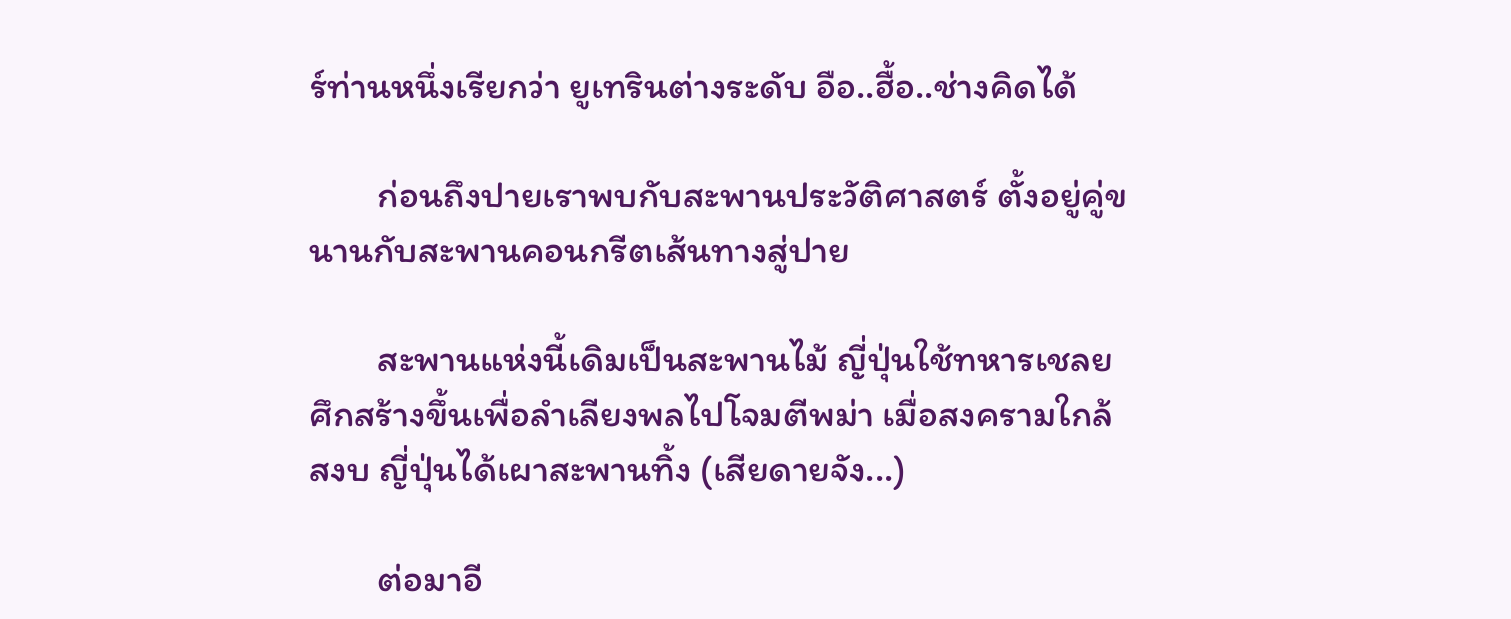ร์ท่านหนึ่งเรียกว่า ยูเทรินต่างระดับ อือ..ฮื้อ..ช่างคิดได้

        ก่อนถึงปายเราพบกับสะพานประวัติศาสตร์ ตั้งอยู่คู่ขนานกับสะพานคอนกรีตเส้นทางสู่ปาย

        สะพานแห่งนี้เดิมเป็นสะพานไม้ ญี่ปุ่นใช้ทหารเชลยศึกสร้างขึ้นเพื่อลำเลียงพลไปโจมตีพม่า เมื่อสงครามใกล้สงบ ญี่ปุ่นได้เผาสะพานทิ้ง (เสียดายจัง...)

        ต่อมาอี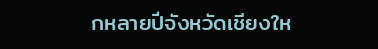กหลายปีจังหวัดเชียงให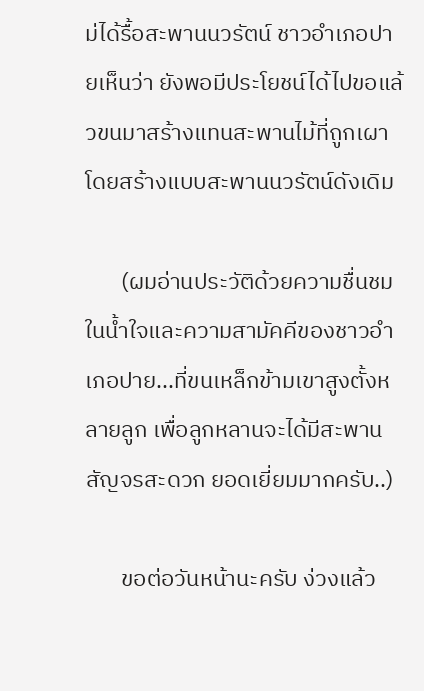ม่ได้รื้อสะพานนวรัตน์ ชาวอำเภอปายเห็นว่า ยังพอมีประโยชน์ได้ไปขอแล้วขนมาสร้างแทนสะพานไม้ที่ถูกเผา โดยสร้างแบบสะพานนวรัตน์ดังเดิม

       (ผมอ่านประวัติด้วยความชื่นชมในน้ำใจและความสามัคคีของชาวอำเภอปาย...ที่ขนเหล็กข้ามเขาสูงตั้งหลายลูก เพื่อลูกหลานจะได้มีสะพานสัญจรสะดวก ยอดเยี่ยมมากครับ..)

       ขอต่อวันหน้านะครับ ง่วงแล้ว